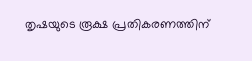തൃഷയുടെ രൂക്ഷ പ്രതികരണത്തിന്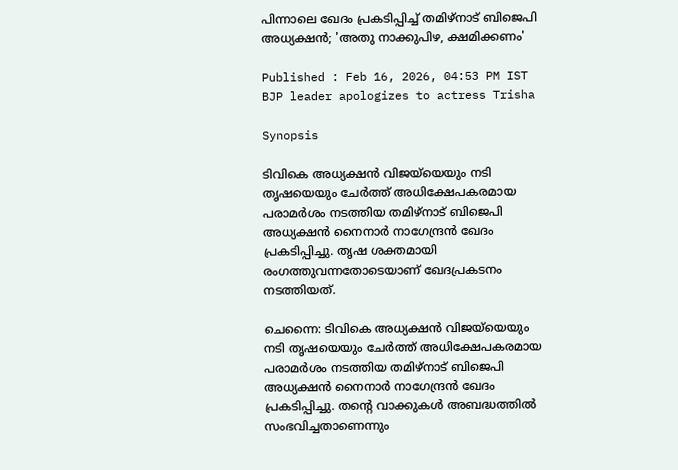പിന്നാലെ ഖേദം പ്രകടിപ്പിച്ച് തമിഴ്നാട് ബിജെപി അധ്യക്ഷൻ; 'അതു നാക്കുപിഴ, ക്ഷമിക്കണം'

Published : Feb 16, 2026, 04:53 PM IST
BJP leader apologizes to actress Trisha

Synopsis

ടിവികെ അധ്യക്ഷൻ വിജയ്‌യെയും നടി തൃഷയെയും ചേർത്ത് അധിക്ഷേപകരമായ പരാമർശം നടത്തിയ തമിഴ്നാട് ബിജെപി അധ്യക്ഷൻ നൈനാർ നാഗേന്ദ്രൻ ഖേദം പ്രകടിപ്പിച്ചു. തൃഷ ശക്തമായി രംഗത്തുവന്നതോടെയാണ് ഖേദപ്രകടനം നടത്തിയത്.

ചെന്നൈ: ടിവികെ അധ്യക്ഷൻ വിജയ്‌യെയും നടി തൃഷയെയും ചേർത്ത് അധിക്ഷേപകരമായ പരാമർശം നടത്തിയ തമിഴ്നാട് ബിജെപി അധ്യക്ഷൻ നൈനാർ നാഗേന്ദ്രൻ ഖേദം പ്രകടിപ്പിച്ചു. തന്റെ വാക്കുകൾ അബദ്ധത്തിൽ സംഭവിച്ചതാണെന്നും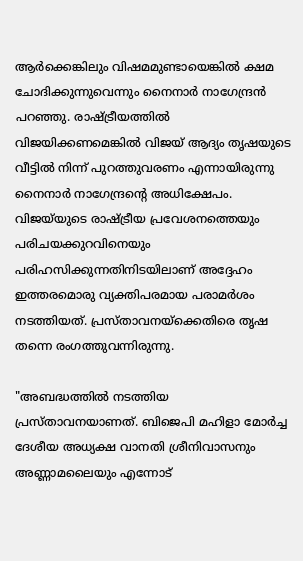ആർക്കെങ്കിലും വിഷമമുണ്ടായെങ്കിൽ ക്ഷമ ചോദിക്കുന്നുവെന്നും നൈനാർ നാഗേന്ദ്രൻ പറഞ്ഞു. രാഷ്ട്രീയത്തിൽ വിജയിക്കണമെങ്കിൽ വിജയ് ആദ്യം തൃഷയുടെ വീട്ടിൽ നിന്ന് പുറത്തുവരണം എന്നായിരുന്നു നൈനാർ നാഗേന്ദ്രന്റെ അധിക്ഷേപം. വിജയ്‌യുടെ രാഷ്ട്രീയ പ്രവേശനത്തെയും പരിചയക്കുറവിനെയും പരിഹസിക്കുന്നതിനിടയിലാണ് അദ്ദേഹം ഇത്തരമൊരു വ്യക്തിപരമായ പരാമർശം നടത്തിയത്. പ്രസ്താവനയ്ക്കെതിരെ തൃഷ തന്നെ രംഗത്തുവന്നിരുന്നു.

"അബദ്ധത്തിൽ നടത്തിയ പ്രസ്താവനയാണത്. ബിജെപി മഹിളാ മോർച്ച ദേശീയ അധ്യക്ഷ വാനതി ശ്രീനിവാസനും അണ്ണാമലൈയും എന്നോട്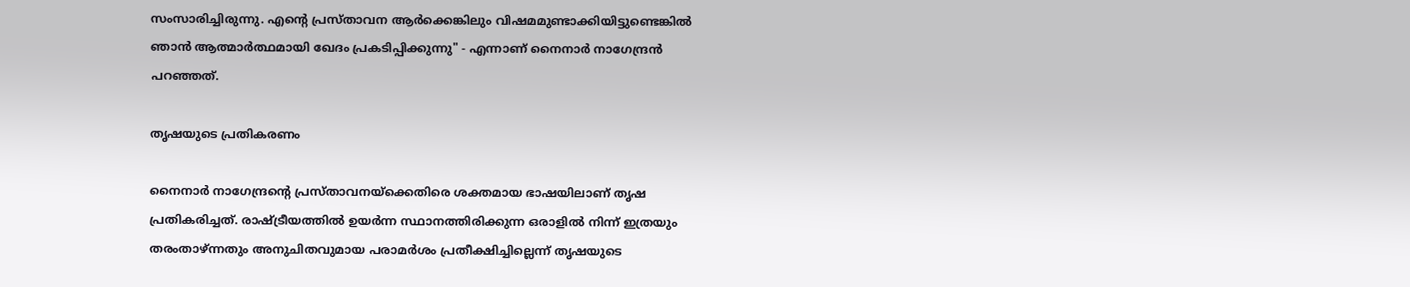സംസാരിച്ചിരുന്നു. എന്റെ പ്രസ്താവന ആർക്കെങ്കിലും വിഷമമുണ്ടാക്കിയിട്ടുണ്ടെങ്കിൽ ഞാൻ ആത്മാർത്ഥമായി ഖേദം പ്രകടിപ്പിക്കുന്നു" - എന്നാണ് നൈനാർ നാഗേന്ദ്രൻ പറഞ്ഞത്.

തൃഷയുടെ പ്രതികരണം

നൈനാർ നാഗേന്ദ്രന്റെ പ്രസ്താവനയ്ക്കെതിരെ ശക്തമായ ഭാഷയിലാണ് തൃഷ പ്രതികരിച്ചത്. രാഷ്ട്രീയത്തിൽ ഉയർന്ന സ്ഥാനത്തിരിക്കുന്ന ഒരാളിൽ നിന്ന് ഇത്രയും തരംതാഴ്ന്നതും അനുചിതവുമായ പരാമർശം പ്രതീക്ഷിച്ചില്ലെന്ന് തൃഷയുടെ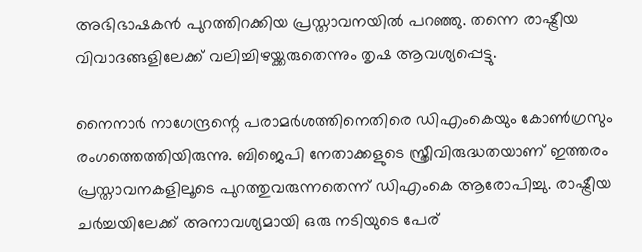അഭിഭാഷകൻ പുറത്തിറക്കിയ പ്രസ്താവനയിൽ പറഞ്ഞു. തന്നെ രാഷ്ട്രീയ വിവാദങ്ങളിലേക്ക് വലിച്ചിഴയ്ക്കരുതെന്നും തൃഷ ആവശ്യപ്പെട്ടു.

നൈനാർ നാഗേന്ദ്രന്റെ പരാമർശത്തിനെതിരെ ഡിഎംകെയും കോൺഗ്രസും രംഗത്തെത്തിയിരുന്നു. ബിജെപി നേതാക്കളുടെ സ്ത്രീവിരുദ്ധതയാണ് ഇത്തരം പ്രസ്താവനകളിലൂടെ പുറത്തുവരുന്നതെന്ന് ഡിഎംകെ ആരോപിച്ചു. രാഷ്ട്രീയ ചർച്ചയിലേക്ക് അനാവശ്യമായി ഒരു നടിയുടെ പേര്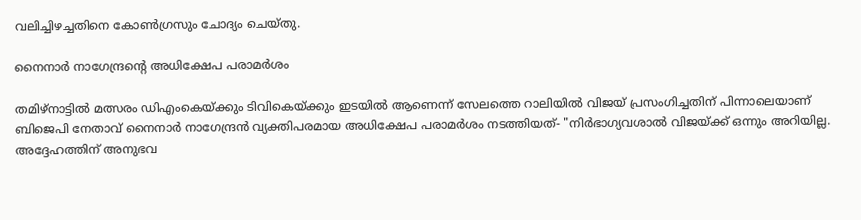വലിച്ചിഴച്ചതിനെ കോൺഗ്രസും ചോദ്യം ചെയ്തു.

നൈനാർ നാഗേന്ദ്രന്‍റെ അധിക്ഷേപ പരാമർശം

തമിഴ്നാട്ടിൽ മത്സരം ഡിഎംകെയ്ക്കും ടിവികെയ്ക്കും ഇടയിൽ ആണെന്ന് സേലത്തെ റാലിയിൽ വിജയ് പ്രസംഗിച്ചതിന് പിന്നാലെയാണ് ബിജെപി നേതാവ് നൈനാർ നാഗേന്ദ്രൻ വ്യക്തിപരമായ അധിക്ഷേപ പരാമർശം നടത്തിയത്- "നിർഭാഗ്യവശാൽ വിജയ്ക്ക് ഒന്നും അറിയില്ല. അദ്ദേഹത്തിന് അനുഭവ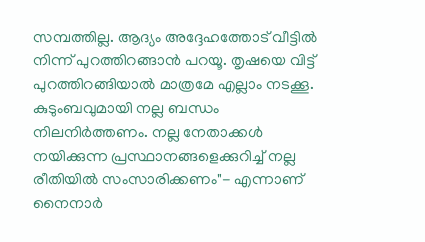സമ്പത്തില്ല. ആദ്യം അദ്ദേഹത്തോട് വീട്ടിൽ നിന്ന് പുറത്തിറങ്ങാൻ പറയൂ. തൃഷയെ വിട്ട് പുറത്തിറങ്ങിയാൽ മാത്രമേ എല്ലാം നടക്കൂ. കുടുംബവുമായി നല്ല ബന്ധം നിലനിർത്തണം. നല്ല നേതാക്കൾ നയിക്കുന്ന പ്രസ്ഥാനങ്ങളെക്കുറിച്ച് നല്ല രീതിയിൽ സംസാരിക്കണം"- എന്നാണ് നൈനാർ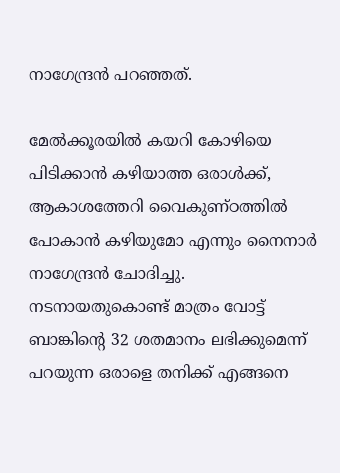നാഗേന്ദ്രൻ പറഞ്ഞത്.

മേൽക്കൂരയിൽ കയറി കോഴിയെ പിടിക്കാൻ കഴിയാത്ത ഒരാൾക്ക്, ആകാശത്തേറി വൈകുണ്ഠത്തിൽ പോകാൻ കഴിയുമോ എന്നും നൈനാർ നാഗേന്ദ്രൻ ചോദിച്ചു. നടനായതുകൊണ്ട് മാത്രം വോട്ട് ബാങ്കിന്റെ 32 ശതമാനം ലഭിക്കുമെന്ന് പറയുന്ന ഒരാളെ തനിക്ക് എങ്ങനെ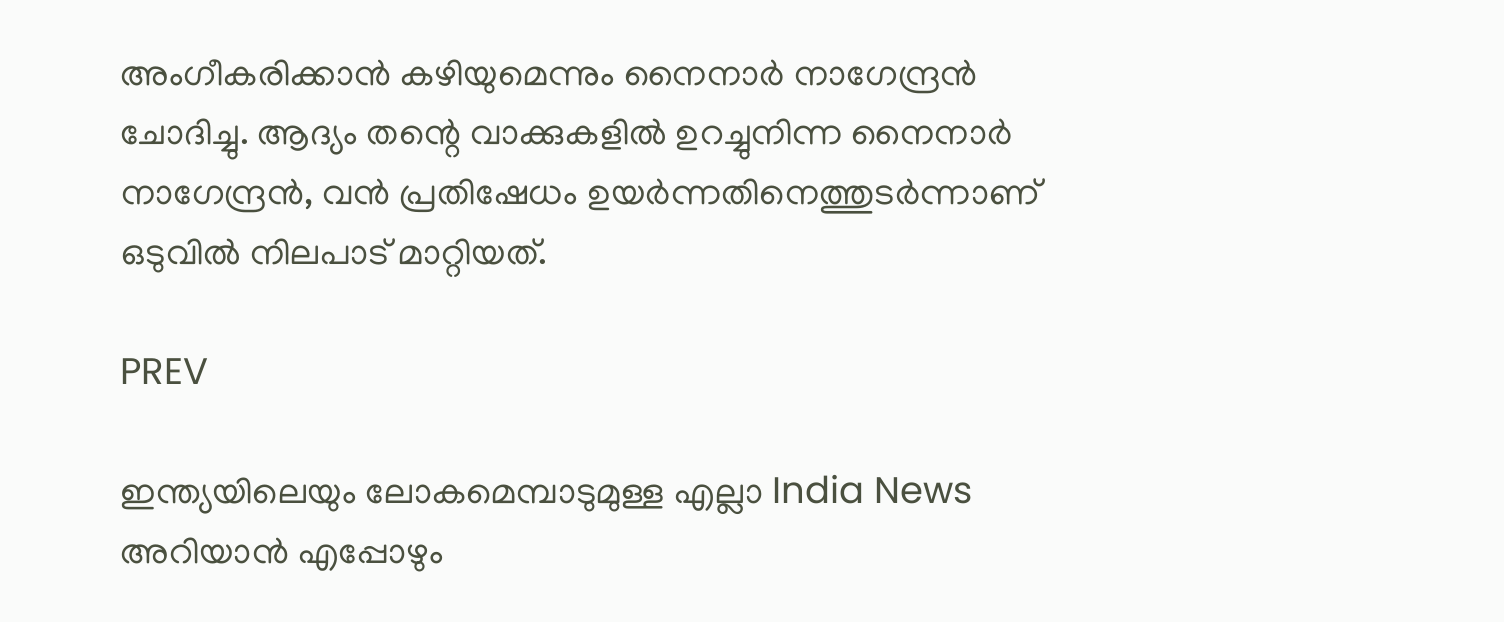അംഗീകരിക്കാൻ കഴിയുമെന്നും നൈനാർ നാഗേന്ദ്രൻ ചോദിച്ചു. ആദ്യം തന്റെ വാക്കുകളിൽ ഉറച്ചുനിന്ന നൈനാർ നാഗേന്ദ്രൻ, വൻ പ്രതിഷേധം ഉയർന്നതിനെത്തുടർന്നാണ് ഒടുവിൽ നിലപാട് മാറ്റിയത്.

PREV

ഇന്ത്യയിലെയും ലോകമെമ്പാടുമുള്ള എല്ലാ India News അറിയാൻ എപ്പോഴും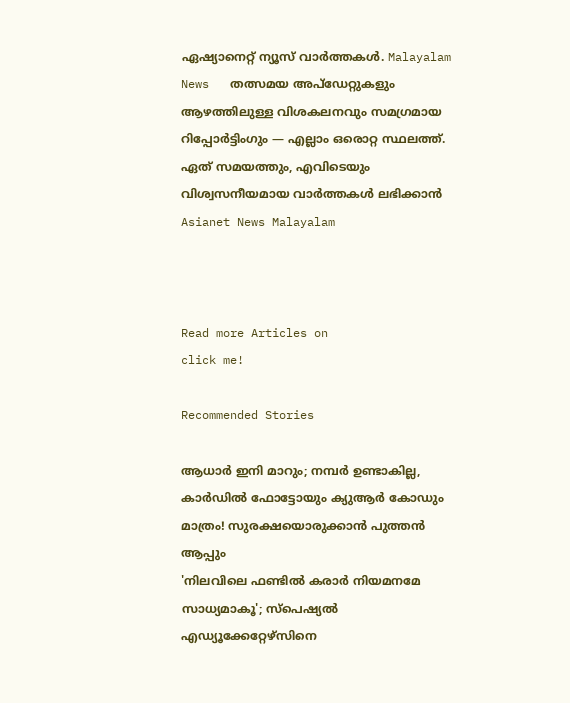ഏഷ്യാനെറ്റ് ന്യൂസ് വാർത്തകൾ. Malayalam News   തത്സമയ അപ്‌ഡേറ്റുകളും ആഴത്തിലുള്ള വിശകലനവും സമഗ്രമായ റിപ്പോർട്ടിംഗും — എല്ലാം ഒരൊറ്റ സ്ഥലത്ത്. ഏത് സമയത്തും, എവിടെയും വിശ്വസനീയമായ വാർത്തകൾ ലഭിക്കാൻ Asianet News Malayalam



Read more Articles on
click me!

Recommended Stories

ആധാർ ഇനി മാറും; നമ്പർ ഉണ്ടാകില്ല, കാർഡിൽ ഫോട്ടോയും ക്യുആർ കോഡും മാത്രം! സുരക്ഷയൊരുക്കാൻ പുത്തൻ ആപ്പും
'നിലവിലെ ഫണ്ടിൽ കരാർ നിയമനമേ സാധ്യമാകൂ'; സ്പെഷ്യൽ എഡ്യൂക്കേറ്റേഴ്സിനെ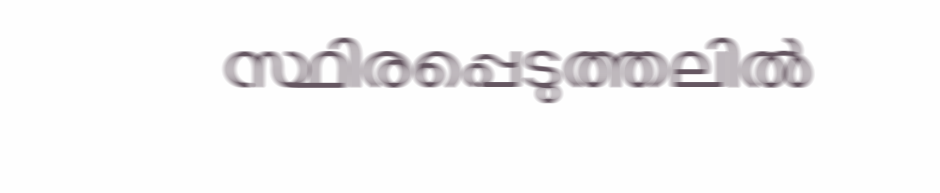സ്ഥിരപ്പെടുത്തലിൽ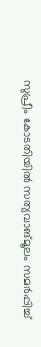സുപ്രീം കോടതിയിൽ സത്യവാങ്മൂലം സമർപ്പിച്ച്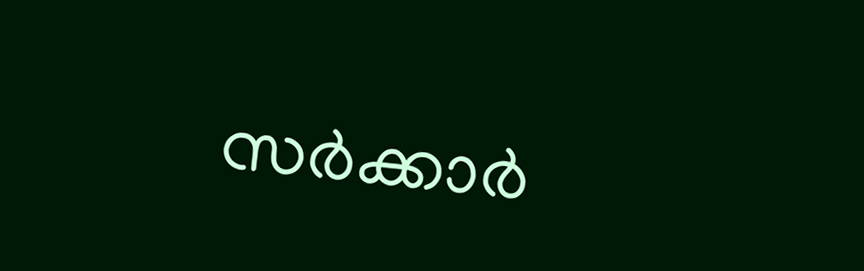സർക്കാർ